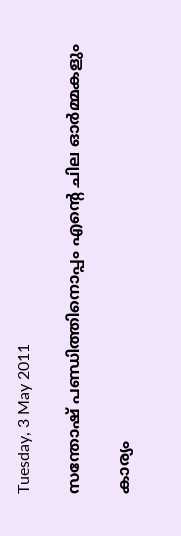Tuesday, 3 May 2011

സന്തോഷ് പണ്ഡിത്തിനൊപ്പം എന്റെ ചില ഓര്‍മ്മകളും

കാര്യം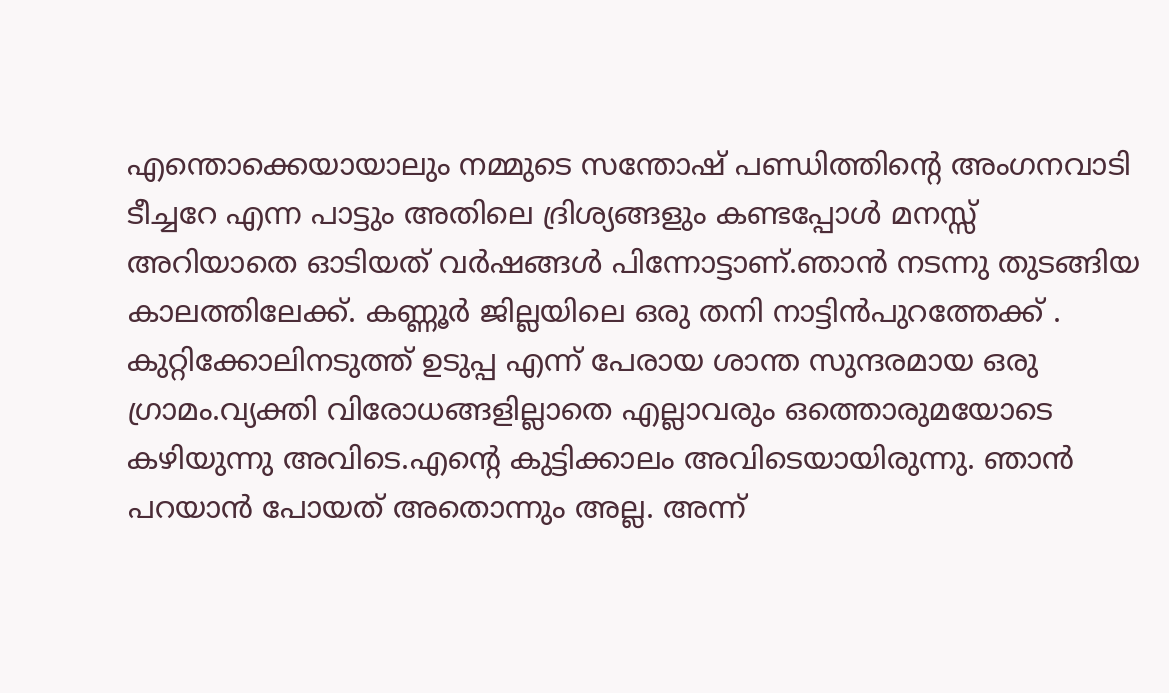എന്തൊക്കെയായാലും നമ്മുടെ സന്തോഷ് പണ്ഡിത്തിന്റെ അംഗനവാടി ടീച്ചറേ എന്ന പാട്ടും അതിലെ ദ്രിശ്യങ്ങളും കണ്ടപ്പോള്‍ മനസ്സ് അറിയാതെ ഓടിയത് വര്‍ഷങ്ങള്‍ പിന്നോട്ടാണ്.ഞാന്‍ നടന്നു തുടങ്ങിയ കാലത്തിലേക്ക്. കണ്ണൂര്‍ ജില്ലയിലെ ഒരു തനി നാട്ടിന്‍പുറത്തേക്ക് . കുറ്റിക്കോലിനടുത്ത് ഉടുപ്പ എന്ന് പേരായ ശാന്ത സുന്ദരമായ ഒരു ഗ്രാമം.വ്യക്തി വിരോധങ്ങളില്ലാതെ എല്ലാവരും ഒത്തൊരുമയോടെ കഴിയുന്നു അവിടെ.എന്റെ കുട്ടിക്കാലം അവിടെയായിരുന്നു. ഞാന്‍ പറയാന്‍ പോയത് അതൊന്നും അല്ല. അന്ന്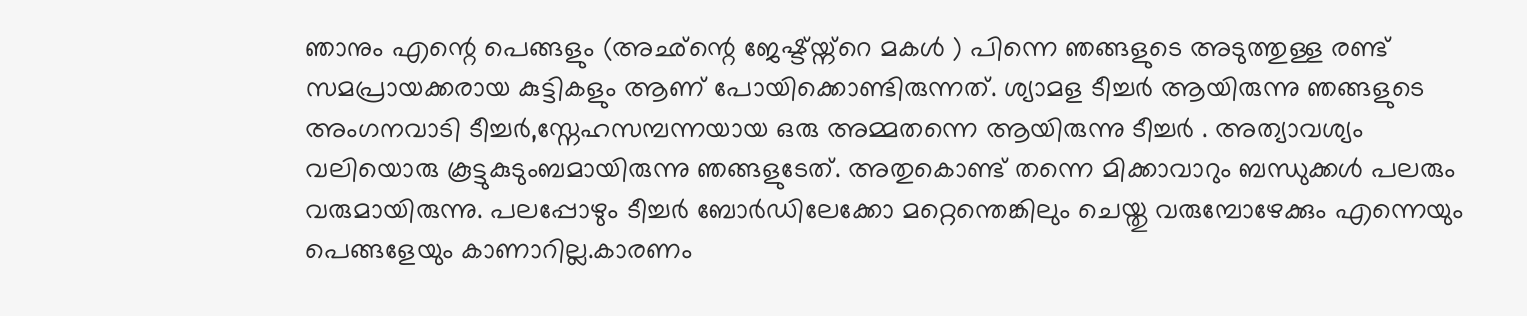ഞാനും എന്റെ പെങ്ങളും (അഛ്ന്റെ ജേഷ്ട്യ്ന്റെ മകള്‍ ) പിന്നെ ഞങ്ങളുടെ അടുത്തുള്ള രണ്ട് സമപ്രായക്കരായ കുട്ടികളും ആണ് പോയിക്കൊണ്ടിരുന്നത്. ശ്യാമള ടീച്ചര്‍ ആയിരുന്നു ഞങ്ങളുടെ അംഗനവാടി ടീച്ചര്‍,സ്നേഹസമ്പന്നയായ ഒരു അമ്മതന്നെ ആയിരുന്നു ടീച്ചര്‍ . അത്യാവശ്യം വലിയൊരു കൂട്ടുകുടുംബമായിരുന്നു ഞങ്ങളുടേത്. അതുകൊണ്ട് തന്നെ മിക്കാവാറും ബന്ധുക്കള്‍ പലരും വരുമായിരുന്നു. പലപ്പോഴും ടീച്ചര്‍ ബോര്‍ഡിലേക്കോ മറ്റെന്തെങ്കിലും ചെയ്തു വരുമ്പോഴേക്കും എന്നെയും പെങ്ങളേയും കാണാറില്ല.കാരണം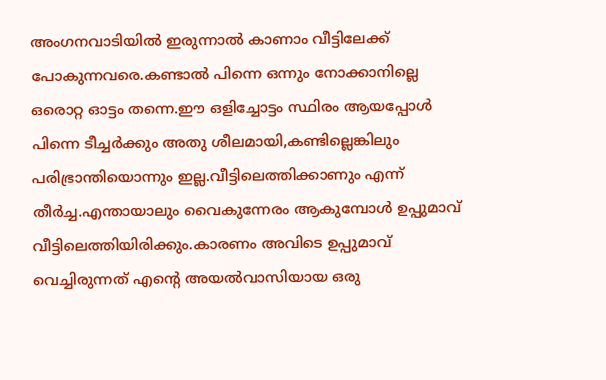അംഗനവാടിയില്‍ ഇരുന്നാല്‍ കാണാം വീട്ടിലേക്ക് പോകുന്നവരെ.കണ്ടാല്‍ പിന്നെ ഒന്നും നോക്കാനില്ലെ ഒരൊറ്റ ഓട്ടം തന്നെ.ഈ ഒളിച്ചോട്ടം സ്ഥിരം ആയപ്പോള്‍ പിന്നെ ടീച്ചര്‍ക്കും അതു ശീലമായി,കണ്ടില്ലെങ്കിലും പരിഭ്രാന്തിയൊന്നും ഇല്ല.വീട്ടിലെത്തിക്കാണും എന്ന് തീര്‍ച്ച.എന്തായാലും വൈകുന്നേരം ആകുമ്പോള്‍ ഉപ്പുമാവ് വീട്ടിലെത്തിയിരിക്കും.കാരണം അവിടെ ഉപ്പുമാവ് വെച്ചിരുന്നത് എന്റെ അയല്‍വാസിയായ ഒരു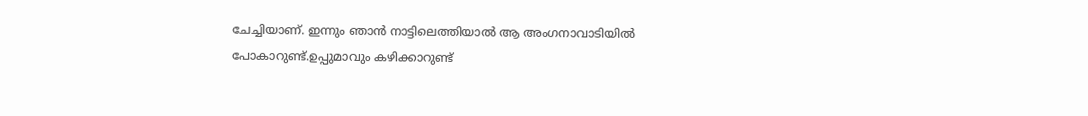ചേച്ചിയാണ്. ഇന്നും ഞാന്‍ നാട്ടിലെത്തിയാല്‍ ആ അംഗനാവാടിയില്‍ പോകാറുണ്ട്.ഉപ്പുമാവും കഴിക്കാറുണ്ട്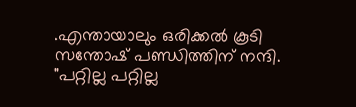.എന്തായാലും ഒരിക്കല്‍ കൂടി സന്തോഷ് പണ്ഡിത്തിന് നന്ദി.
"പറ്റില്ല പറ്റില്ല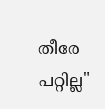തീരേ പറ്റില്ല"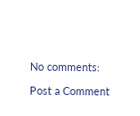No comments:

Post a Comment